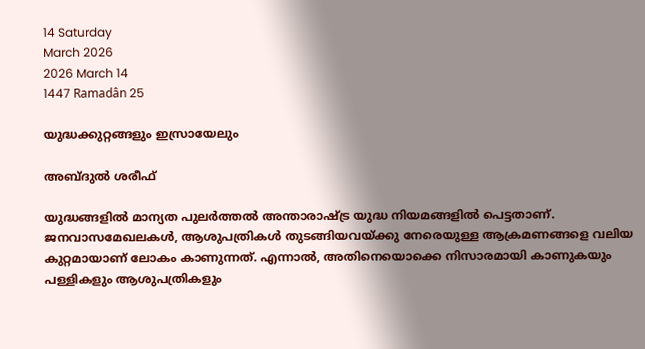14 Saturday
March 2026
2026 March 14
1447 Ramadân 25

യുദ്ധക്കുറ്റങ്ങളും ഇസ്രായേലും

അബ്ദുല്‍ ശരീഫ്‌

യുദ്ധങ്ങളില്‍ മാന്യത പുലര്‍ത്തല്‍ അന്താരാഷ്ട്ര യുദ്ധ നിയമങ്ങളില്‍ പെട്ടതാണ്. ജനവാസമേഖലകള്‍, ആശുപത്രികള്‍ തുടങ്ങിയവയ്ക്കു നേരെയുള്ള ആക്രമണങ്ങളെ വലിയ കുറ്റമായാണ് ലോകം കാണുന്നത്. എന്നാല്‍, അതിനെയൊക്കെ നിസാരമായി കാണുകയും പള്ളികളും ആശുപത്രികളും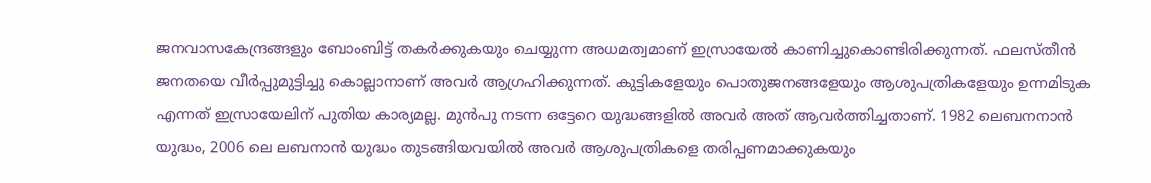ജനവാസകേന്ദ്രങ്ങളും ബോംബിട്ട് തകര്‍ക്കുകയും ചെയ്യുന്ന അധമത്വമാണ് ഇസ്രായേല്‍ കാണിച്ചുകൊണ്ടിരിക്കുന്നത്. ഫലസ്തീന്‍ ജനതയെ വീര്‍പ്പുമുട്ടിച്ചു കൊല്ലാനാണ് അവര്‍ ആഗ്രഹിക്കുന്നത്. കുട്ടികളേയും പൊതുജനങ്ങളേയും ആശുപത്രികളേയും ഉന്നമിടുക എന്നത് ഇസ്രായേലിന് പുതിയ കാര്യമല്ല. മുന്‍പു നടന്ന ഒട്ടേറെ യുദ്ധങ്ങളില്‍ അവര്‍ അത് ആവര്‍ത്തിച്ചതാണ്. 1982 ലെബനനാന്‍ യുദ്ധം, 2006 ലെ ലബനാന്‍ യുദ്ധം തുടങ്ങിയവയില്‍ അവര്‍ ആശുപത്രികളെ തരിപ്പണമാക്കുകയും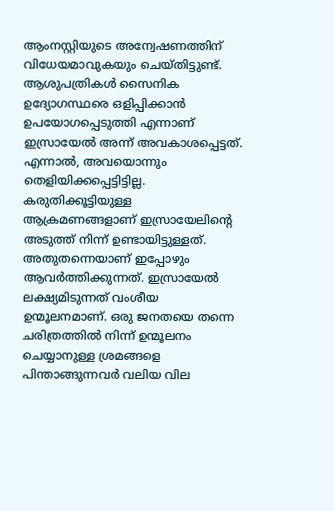ആംനസ്റ്റിയുടെ അന്വേഷണത്തിന് വിധേയമാവുകയും ചെയ്തിട്ടുണ്ട്. ആശുപത്രികള്‍ സൈനിക ഉദ്യോഗസ്ഥരെ ഒളിപ്പിക്കാന്‍ ഉപയോഗപ്പെടുത്തി എന്നാണ് ഇസ്രായേല്‍ അന്ന് അവകാശപ്പെട്ടത്. എന്നാല്‍, അവയൊന്നും തെളിയിക്കപ്പെട്ടിട്ടില്ല. കരുതിക്കൂട്ടിയുള്ള ആക്രമണങ്ങളാണ് ഇസ്രായേലിന്റെ അടുത്ത് നിന്ന് ഉണ്ടായിട്ടുള്ളത്. അതുതന്നെയാണ് ഇപ്പോഴും ആവര്‍ത്തിക്കുന്നത്. ഇസ്രായേല്‍ ലക്ഷ്യമിടുന്നത് വംശീയ ഉന്മൂലനമാണ്. ഒരു ജനതയെ തന്നെ ചരിത്രത്തില്‍ നിന്ന് ഉന്മൂലനം ചെയ്യാനുള്ള ശ്രമങ്ങളെ പിന്താങ്ങുന്നവര്‍ വലിയ വില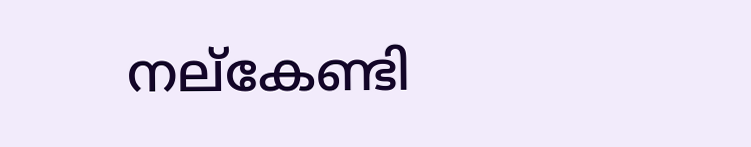നല്‌കേണ്ടി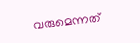വരുമെന്നത്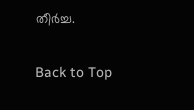തീര്‍ച്ച.

Back to Top